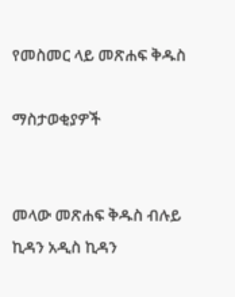የመስመር ላይ መጽሐፍ ቅዱስ

ማስታወቂያዎች


መላው መጽሐፍ ቅዱስ ብሉይ ኪዳን አዲስ ኪዳን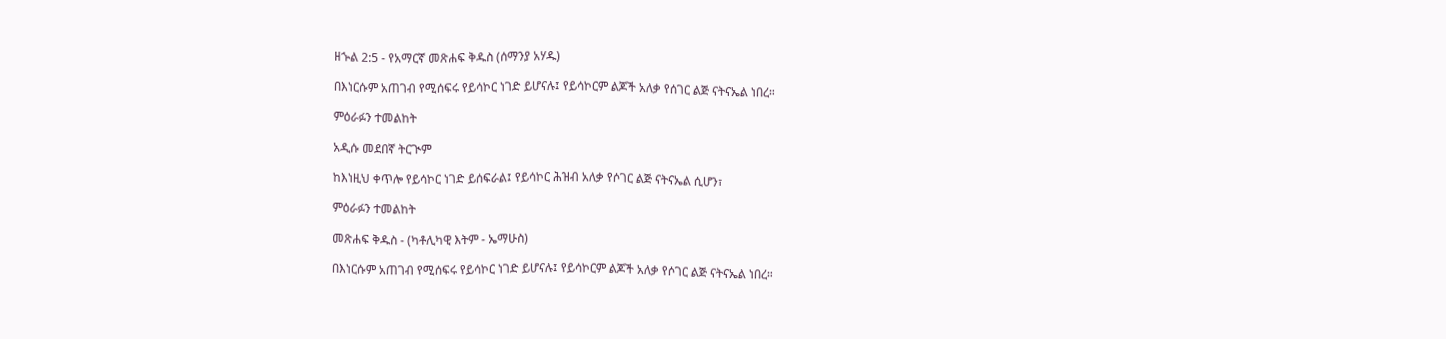ዘኍል 2:5 - የአማርኛ መጽሐፍ ቅዱስ (ሰማንያ አሃዱ)

በእነርሱም አጠገብ የሚሰፍሩ የይሳኮር ነገድ ይሆናሉ፤ የይሳኮርም ልጆች አለቃ የሰገር ልጅ ናትናኤል ነበረ።

ምዕራፉን ተመልከት

አዲሱ መደበኛ ትርጒም

ከእነዚህ ቀጥሎ የይሳኮር ነገድ ይሰፍራል፤ የይሳኮር ሕዝብ አለቃ የሶገር ልጅ ናትናኤል ሲሆን፣

ምዕራፉን ተመልከት

መጽሐፍ ቅዱስ - (ካቶሊካዊ እትም - ኤማሁስ)

በእነርሱም አጠገብ የሚሰፍሩ የይሳኮር ነገድ ይሆናሉ፤ የይሳኮርም ልጆች አለቃ የሶገር ልጅ ናትናኤል ነበረ።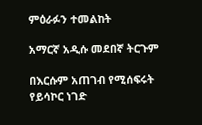ምዕራፉን ተመልከት

አማርኛ አዲሱ መደበኛ ትርጉም

በእርሱም አጠገብ የሚሰፍሩት የይሳኮር ነገድ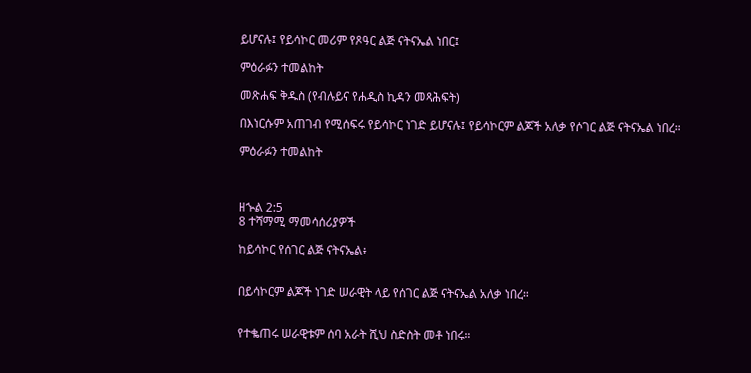ይሆናሉ፤ የይሳኮር መሪም የጾዓር ልጅ ናትናኤል ነበር፤

ምዕራፉን ተመልከት

መጽሐፍ ቅዱስ (የብሉይና የሐዲስ ኪዳን መጻሕፍት)

በእነርሱም አጠገብ የሚሰፍሩ የይሳኮር ነገድ ይሆናሉ፤ የይሳኮርም ልጆች አለቃ የሶገር ልጅ ናትናኤል ነበረ።

ምዕራፉን ተመልከት



ዘኍል 2:5
8 ተሻማሚ ማመሳሰሪያዎች

ከይሳኮር የሰገር ልጅ ናትናኤል፥


በይሳኮርም ልጆች ነገድ ሠራዊት ላይ የሰገር ልጅ ናትናኤል አለቃ ነበረ።


የተቈጠሩ ሠራዊቱም ሰባ አራት ሺህ ስድስት መቶ ነበሩ።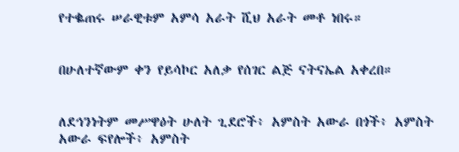የተቈጠሩ ሠራዊቱም አምሳ አራት ሺህ አራት መቶ ነበሩ።


በሁለተኛውም ቀን የይሳኮር አለቃ የሰገር ልጅ ናትናኤል አቀረበ።


ለደኅንነትም መሥዋዕት ሁለት ጊደሮች፥ አምስት አውራ በጎች፥ አምስት አውራ ፍየሎች፥ አምስት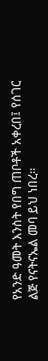የአንድ ዓመት እንስት የበግ ጠቦቶች አቀረበ፤ የሰገር ልጅ የናትናኤል መባ ይህ ነበረ።